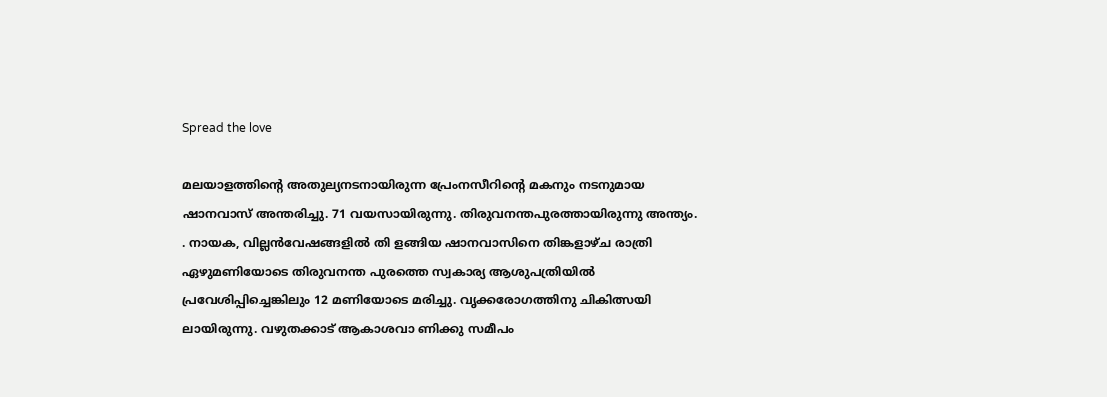Spread the love

മലയാളത്തിന്റെ അതുല്യനടനായിരുന്ന പ്രേംനസീറിന്റെ മകനും നടനുമായ ഷാനവാസ് അന്തരിച്ചു. 71 വയസായിരുന്നു. തിരുവനന്തപുരത്തായിരുന്നു അന്ത്യം.
. നായക, വില്ലൻവേഷങ്ങളിൽ തി ളങ്ങിയ ഷാനവാസിനെ തിങ്കളാഴ്ച രാത്രി ഏഴുമണിയോടെ തിരുവനന്ത പുരത്തെ സ്വകാര്യ ആശുപത്രിയിൽ പ്രവേശിപ്പിച്ചെങ്കിലും 12 മണിയോടെ മരിച്ചു. വൃക്കരോഗത്തിനു ചികിത്സയി ലായിരുന്നു. വഴുതക്കാട് ആകാശവാ ണിക്കു സമീപം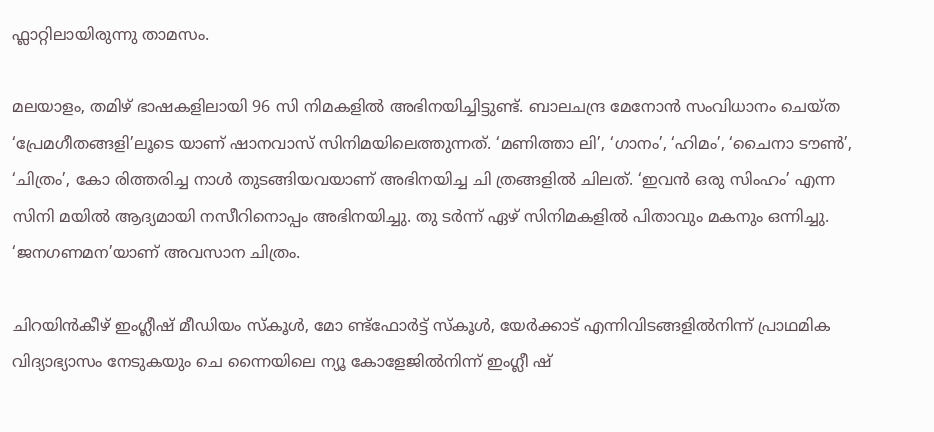ഫ്ലാറ്റിലായിരുന്നു താമസം.

മലയാളം, തമിഴ് ഭാഷകളിലായി 96 സി നിമകളിൽ അഭിനയിച്ചിട്ടുണ്ട്. ബാലചന്ദ്ര മേനോൻ സംവിധാനം ചെയ്ത ‘പ്രേമഗീതങ്ങളി’ലൂടെ യാണ് ഷാനവാസ് സിനിമയിലെത്തുന്നത്. ‘മണിത്താ ലി’, ‘ഗാനം’, ‘ഹിമം’, ‘ചൈനാ ടൗൺ’, ‘ചിത്രം’, കോ രിത്തരിച്ച നാൾ തുടങ്ങിയവയാണ് അഭിനയിച്ച ചി ത്രങ്ങളിൽ ചിലത്. ‘ഇവൻ ഒരു സിംഹം’ എന്ന സിനി മയിൽ ആദ്യമായി നസീറിനൊപ്പം അഭിനയിച്ചു. തു ടർന്ന് ഏഴ് സിനിമകളിൽ പിതാവും മകനും ഒന്നിച്ചു. ‘ജനഗണമന’യാണ് അവസാന ചിത്രം.

ചിറയിൻകീഴ് ഇംഗ്ലീഷ് മീഡിയം സ്കൂൾ, മോ ണ്ട്ഫോർട്ട് സ്കൂൾ, യേർക്കാട് എന്നിവിടങ്ങളിൽനിന്ന് പ്രാഥമിക വിദ്യാഭ്യാസം നേടുകയും ചെ ന്നൈയിലെ ന്യൂ കോളേജിൽനിന്ന് ഇംഗ്ലീ ഷ്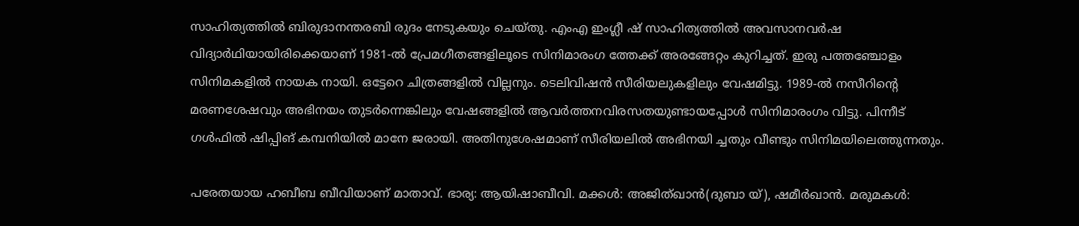സാഹിത്യത്തിൽ ബിരുദാനന്തരബി രുദം നേടുകയും ചെയ്തു. എംഎ ഇംഗ്ലീ ഷ് സാഹിത്യത്തിൽ അവസാനവർഷ വിദ്യാർഥിയായിരിക്കെയാണ് 1981-ൽ പ്രേമഗീതങ്ങളിലൂടെ സിനിമാരംഗ ത്തേക്ക് അരങ്ങേറ്റം കുറിച്ചത്‌. ഇരു പത്തഞ്ചോളം സിനിമകളിൽ നായക നായി. ഒട്ടേറെ ചിത്രങ്ങളിൽ വില്ലനും. ടെലിവിഷൻ സീരിയലുകളിലും വേഷമിട്ടു. 1989-ൽ നസീറിൻ്റെ മരണശേഷവും അഭിനയം തുടർന്നെങ്കിലും വേഷങ്ങളിൽ ആവർത്തനവിരസതയുണ്ടായപ്പോൾ സിനിമാരംഗം വിട്ടു. പിന്നീട് ഗൾഫിൽ ഷിപ്പിങ് കമ്പനിയിൽ മാനേ ജരായി. അതിനുശേഷമാണ് സീരിയലിൽ അഭിനയി ച്ചതും വീണ്ടും സിനിമയിലെത്തുന്നതും.

പരേതയായ ഹബീബ ബീവിയാണ് മാതാവ്. ഭാര്യ: ആയിഷാബീവി. മക്കൾ: അജിത്ഖാൻ(ദുബാ യ്), ഷമീർഖാൻ. മരുമകൾ: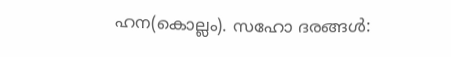ഹന(കൊല്ലം). സഹോ ദരങ്ങൾ: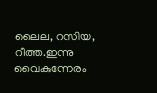ലൈല, റസിയ, റീത്ത.ഇന്നു വൈകുന്നേരം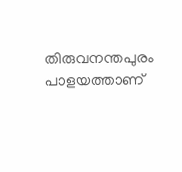തിരുവനന്തപുരം പാളയത്താണ്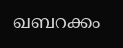ഖബറക്കം